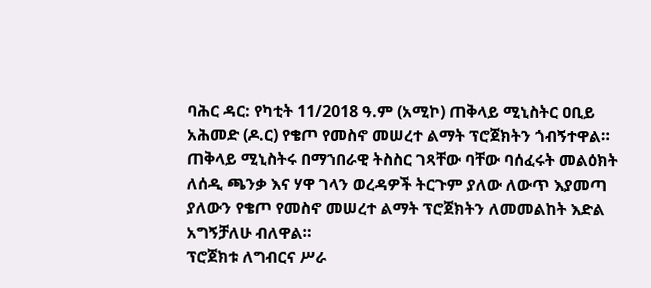ባሕር ዳር: የካቲት 11/2018 ዓ.ም (አሚኮ) ጠቅላይ ሚኒስትር ዐቢይ አሕመድ (ዶ.ር) የቄጦ የመስኖ መሠረተ ልማት ፕሮጀክትን ጎብኝተዋል።
ጠቅላይ ሚኒስትሩ በማኀበራዊ ትስስር ገጻቸው ባቸው ባሰፈሩት መልዕክት ለሰዲ ጫንቃ እና ሃዋ ገላን ወረዳዎች ትርጉም ያለው ለውጥ እያመጣ ያለውን የቄጦ የመስኖ መሠረተ ልማት ፕሮጀክትን ለመመልከት እድል አግኝቻለሁ ብለዋል።
ፕሮጀክቱ ለግብርና ሥራ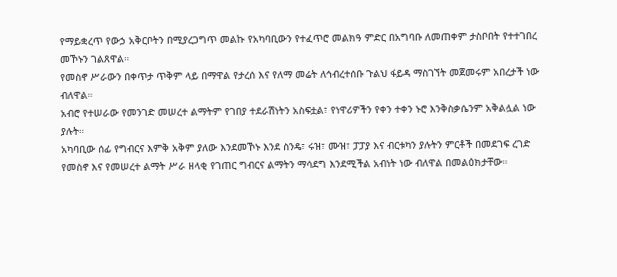የማይቋረጥ የውኃ አቅርቦትን በሚያረጋግጥ መልኩ የአካባቢውን የተፈጥሮ መልክዓ ምድር በአግባቡ ለመጠቀም ታስቦበት የተተገበረ መኾኑን ገልጸዋል።
የመስኖ ሥራውን በቀጥታ ጥቅም ላይ በማዋል የታረሰ እና የለማ መሬት ለኅብረተሰቡ ጉልህ ፋይዳ ማስገኘት መጀመሩም አበረታች ነው ብለዋል።
አብሮ የተሠራው የመንገድ መሠረተ ልማትም የገበያ ተደራሽነትን አስፍቷል፣ የነዋሪዎችን የቀን ተቀን ኑሮ እንቅስቃሴንም አቅልሏል ነው ያሉት።
አካባቢው ሰፊ የግብርና እምቅ አቅም ያለው እንደመኾኑ እንደ ስንዴ፣ ሩዝ፣ ሙዝ፣ ፓፓያ እና ብርቱካን ያሉትን ምርቶች በመደገፍ ረገድ የመስኖ እና የመሠረተ ልማት ሥራ ዘላቂ የገጠር ግብርና ልማትን ማሳደግ እንደሚችል አብነት ነው ብለዋል በመልዕክታቸው።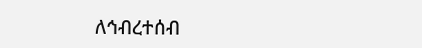ለኅብረተሰብ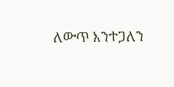ለውጥ እንተጋለን